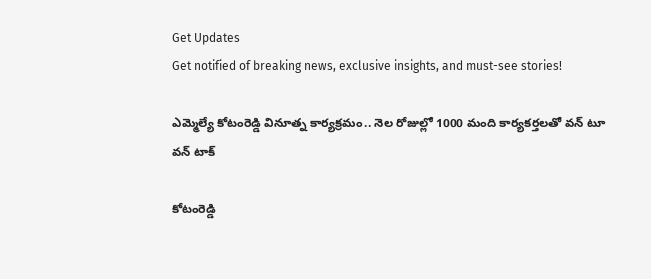Get Updates
Get notified of breaking news, exclusive insights, and must-see stories!

ఎమ్మెల్యే కోటంరెడ్డి వినూత్న కార్యక్రమం.. నెల రోజుల్లో 1000 మంది కార్యకర్తలతో వన్ టూ వన్ టాక్

కోటంరెడ్డి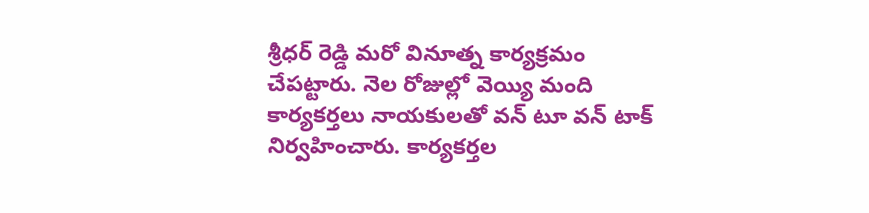శ్రీధర్ రెడ్డి మరో వినూత్న కార్యక్రమం చేపట్టారు. నెల రోజుల్లో వెయ్యి మంది కార్యకర్తలు నాయకులతో వన్ టూ వన్ టాక్ నిర్వహించారు. కార్యకర్తల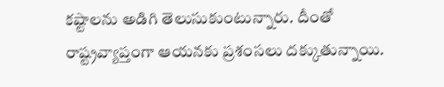కష్టాలను అడిగి తెలుసుకుంటున్నారు. దీంతో రాష్ట్రవ్యాప్తంగా ఆయనకు ప్రశంసలు దక్కుతున్నాయి.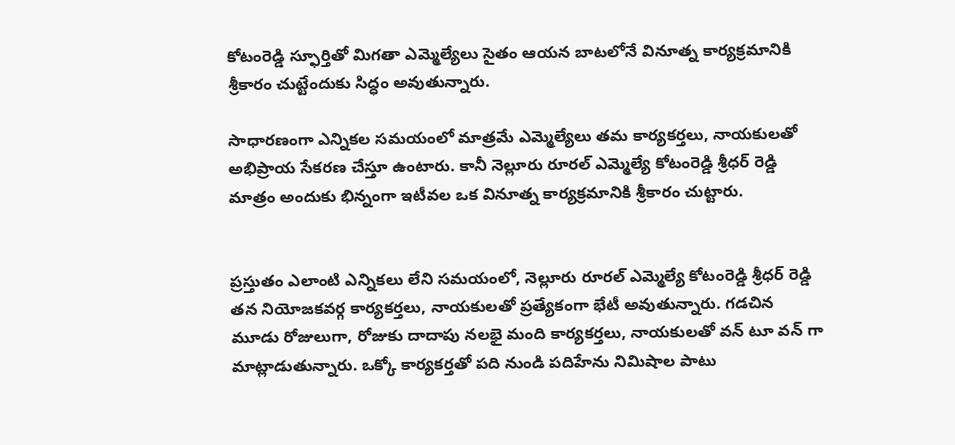కోటంరెడ్డి స్ఫూర్తితో మిగతా ఎమ్మెల్యేలు సైతం ఆయన బాటలోనే వినూత్న కార్యక్రమానికి శ్రీకారం చుట్టేందుకు సిద్ధం అవుతున్నారు.

సాధారణంగా ఎన్నికల సమయంలో మాత్రమే ఎమ్మెల్యేలు తమ కార్యకర్తలు, నాయకులతో అభిప్రాయ సేకరణ చేస్తూ ఉంటారు. కానీ నెల్లూరు రూరల్ ఎమ్మెల్యే కోటంరెడ్డి శ్రీధర్ రెడ్డి మాత్రం అందుకు భిన్నంగా ఇటీవల ఒక వినూత్న కార్యక్రమానికి శ్రీకారం చుట్టారు.


ప్రస్తుతం ఎలాంటి ఎన్నికలు లేని సమయంలో, నెల్లూరు రూరల్ ఎమ్మెల్యే కోటంరెడ్డి శ్రీధర్ రెడ్డి తన నియోజకవర్గ కార్యకర్తలు, నాయకులతో ప్రత్యేకంగా భేటీ అవుతున్నారు. గడచిన మూడు రోజులుగా, రోజుకు దాదాపు నలభై మంది కార్యకర్తలు, నాయకులతో వన్ టూ వన్ గా మాట్లాడుతున్నారు. ఒక్కో కార్యకర్తతో పది నుండి పదిహేను నిమిషాల పాటు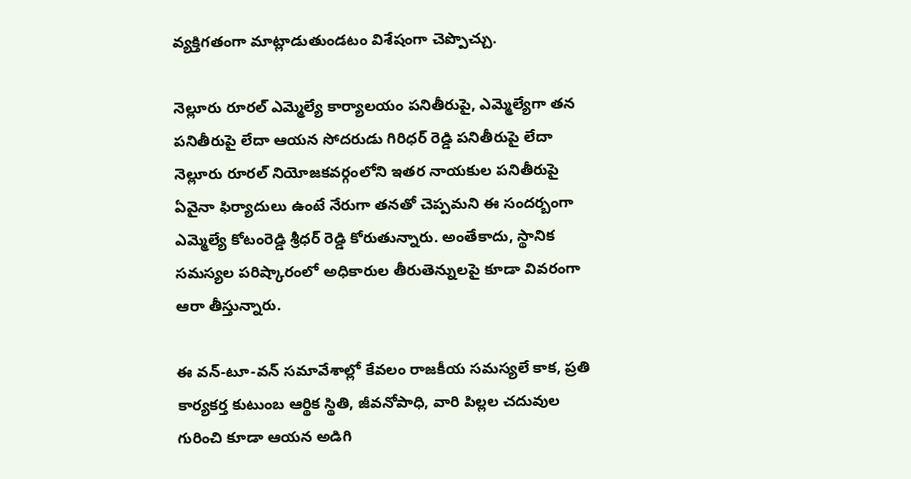వ్యక్తిగతంగా మాట్లాడుతుండటం విశేషంగా చెప్పొచ్చు.

నెల్లూరు రూరల్ ఎమ్మెల్యే కార్యాలయం పనితీరుపై, ఎమ్మెల్యేగా తన పనితీరుపై లేదా ఆయన సోదరుడు గిరిధర్ రెడ్డి పనితీరుపై లేదా నెల్లూరు రూరల్ నియోజకవర్గంలోని ఇతర నాయకుల పనితీరుపై ఏవైనా ఫిర్యాదులు ఉంటే నేరుగా తనతో చెప్పమని ఈ సందర్బంగా ఎమ్మెల్యే కోటంరెడ్డి శ్రీధర్ రెడ్డి కోరుతున్నారు. అంతేకాదు, స్థానిక సమస్యల పరిష్కారంలో అధికారుల తీరుతెన్నులపై కూడా వివరంగా ఆరా తీస్తున్నారు.

ఈ వన్-టూ-వన్ సమావేశాల్లో కేవలం రాజకీయ సమస్యలే కాక, ప్రతి కార్యకర్త కుటుంబ ఆర్థిక స్థితి, జీవనోపాధి, వారి పిల్లల చదువుల గురించి కూడా ఆయన అడిగి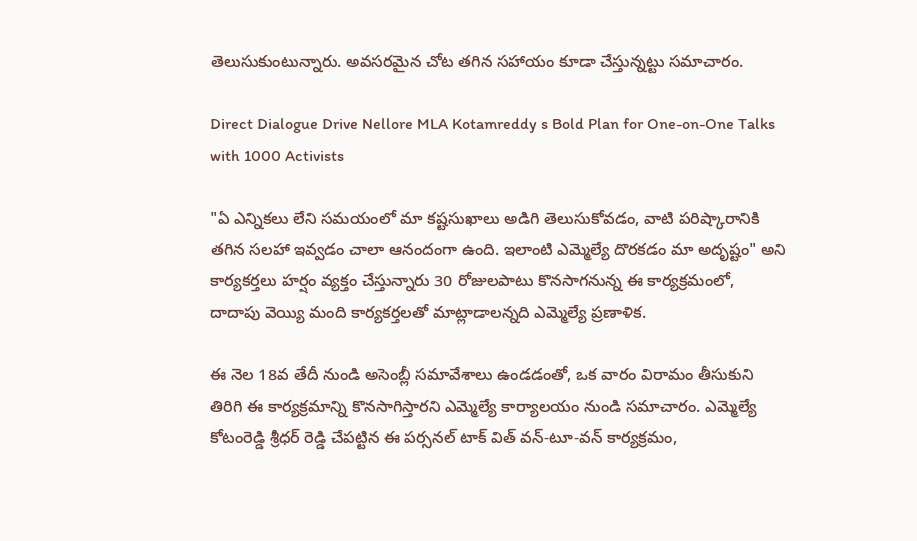తెలుసుకుంటున్నారు. అవసరమైన చోట తగిన సహాయం కూడా చేస్తున్నట్టు సమాచారం.

Direct Dialogue Drive Nellore MLA Kotamreddy s Bold Plan for One-on-One Talks with 1000 Activists

"ఏ ఎన్నికలు లేని సమయంలో మా కష్టసుఖాలు అడిగి తెలుసుకోవడం, వాటి పరిష్కారానికి తగిన సలహా ఇవ్వడం చాలా ఆనందంగా ఉంది. ఇలాంటి ఎమ్మెల్యే దొరకడం మా అదృష్టం" అని కార్యకర్తలు హర్షం వ్యక్తం చేస్తున్నారు 30 రోజులపాటు కొనసాగనున్న ఈ కార్యక్రమంలో, దాదాపు వెయ్యి మంది కార్యకర్తలతో మాట్లాడాలన్నది ఎమ్మెల్యే ప్రణాళిక.

ఈ నెల 18వ తేదీ నుండి అసెంబ్లీ సమావేశాలు ఉండడంతో, ఒక వారం విరామం తీసుకుని తిరిగి ఈ కార్యక్రమాన్ని కొనసాగిస్తారని ఎమ్మెల్యే కార్యాలయం నుండి సమాచారం. ఎమ్మెల్యే కోటంరెడ్డి శ్రీధర్ రెడ్డి చేపట్టిన ఈ పర్సనల్ టాక్ విత్ వన్-టూ-వన్ కార్యక్రమం,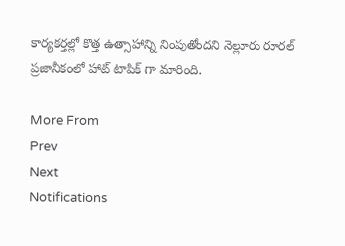కార్యకర్తల్లో కొత్త ఉత్సాహాన్ని నింపుతోందని నెల్లూరు రూరల్ ప్రజానీకంలో హాట్ టాపిక్ గా మారింది.

More From
Prev
Next
Notifications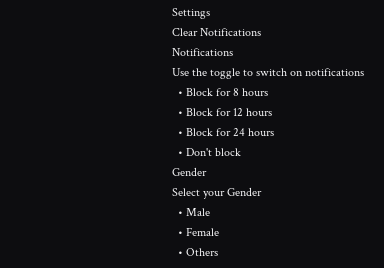Settings
Clear Notifications
Notifications
Use the toggle to switch on notifications
  • Block for 8 hours
  • Block for 12 hours
  • Block for 24 hours
  • Don't block
Gender
Select your Gender
  • Male
  • Female
  • Others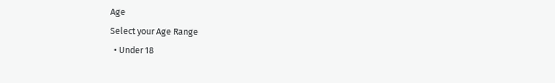Age
Select your Age Range
  • Under 18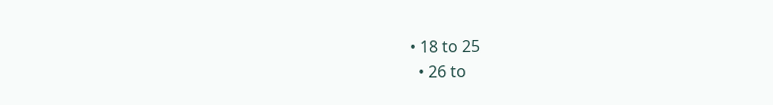• 18 to 25
  • 26 to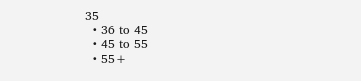35
  • 36 to 45
  • 45 to 55
  • 55+